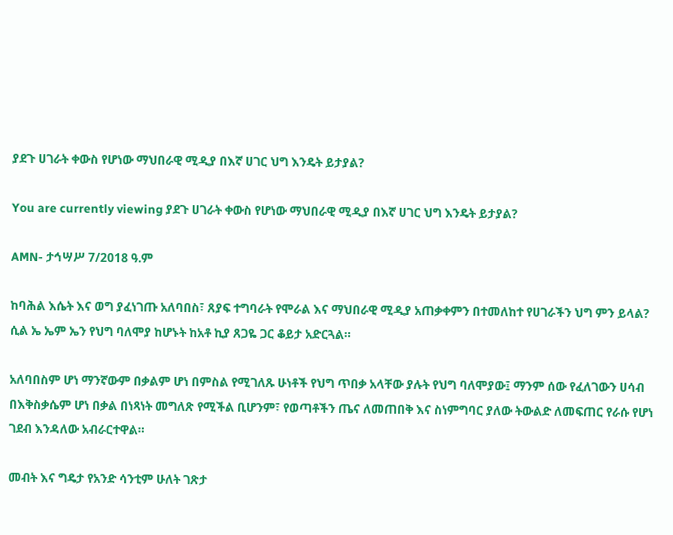ያደጉ ሀገራት ቀውስ የሆነው ማህበራዊ ሚዲያ በእኛ ሀገር ህግ እንዴት ይታያል?

You are currently viewing ያደጉ ሀገራት ቀውስ የሆነው ማህበራዊ ሚዲያ በእኛ ሀገር ህግ እንዴት ይታያል?

AMN- ታኅሣሥ 7/2018 ዓ.ም

ከባሕል እሴት እና ወግ ያፈነገጡ አለባበስ፣ ጸያፍ ተግባራት የሞራል እና ማህበራዊ ሚዲያ አጠቃቀምን በተመለከተ የሀገራችን ህግ ምን ይላል? ሲል ኤ ኤም ኤን የህግ ባለሞያ ከሆኑት ከአቶ ኪያ ጸጋዬ ጋር ቆይታ አድርጓል።

አለባበስም ሆነ ማንኛውም በቃልም ሆነ በምስል የሚገለጹ ሁነቶች የህግ ጥበቃ አላቸው ያሉት የህግ ባለሞያው፤ ማንም ሰው የፈለገውን ሀሳብ በእቅስቃሴም ሆነ በቃል በነጻነት መግለጽ የሚችል ቢሆንም፣ የወጣቶችን ጤና ለመጠበቅ እና ስነምግባር ያለው ትውልድ ለመፍጠር የራሱ የሆነ ገደብ እንዳለው አብራርተዋል።

መብት እና ግዴታ የአንድ ሳንቲም ሁለት ገጽታ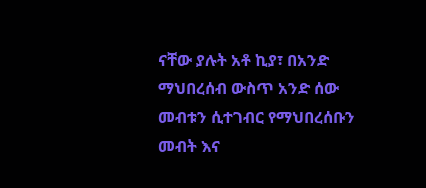ናቸው ያሉት አቶ ኪያ፣ በአንድ ማህበረሰብ ውስጥ አንድ ሰው መብቱን ሲተገብር የማህበረሰቡን መብት እና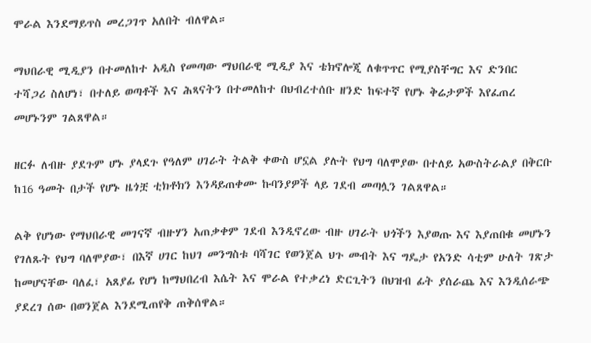ሞራል እንደማይጥስ መረጋገጥ አለበት ብለዋል።

ማህበራዊ ሚዲያን በተመለከተ አዲስ የመጣው ማህበራዊ ሚዲያ እና ቴክኖሎጂ ለቁጥጥር የሚያስቸግር እና ድንበር ተሻጋሪ ስለሆነ፣ በተለይ ወጣቶች እና ሕጻናትን በተመለከተ በህብረተሰቡ ዘንድ ከፍተኛ የሆኑ ቅሬታዎች እየፈጠረ መሆኑንም ገልጸዋል።

ዘርፉ ለብዙ ያደጉም ሆኑ ያላደጉ የዓለም ሀገራት ትልቅ ቀውስ ሆኗል ያሉት የህግ ባለሞያው በተለይ አውስትራልያ በቅርቡ ከ16 ዓመት በታች የሆኑ ዜጎቿ ቲክቶክን እንዳይጠቀሙ ኩባንያዎች ላይ ገደብ መጣሏን ገልጸዋል።

ልቅ የሆነው የማህበራዊ መገናኛ ብዙሃን አጠቃቀም ገደብ እንዲኖረው ብዙ ሀገራት ህጎችን እያወጡ እና እያጠበቁ መሆኑን የገለጹት የህግ ባለሞያው፣ በእኛ ሀገር ከህገ መንግስቱ ባሻገር የወንጀል ህጉ መብት እና ግዴታ የአንድ ሳቲም ሁለት ገጽታ ከመሆናቸው ባለፈ፣ አጸያፊ የሆነ ከማህበረብ እሴት እና ሞራል የተቃረነ ድርጊትን በህዝብ ፊት ያሰራጨ እና እንዲሰራጭ ያደረገ ሰው በወንጀል እንደሚጠየቅ ጠቅሰዋል።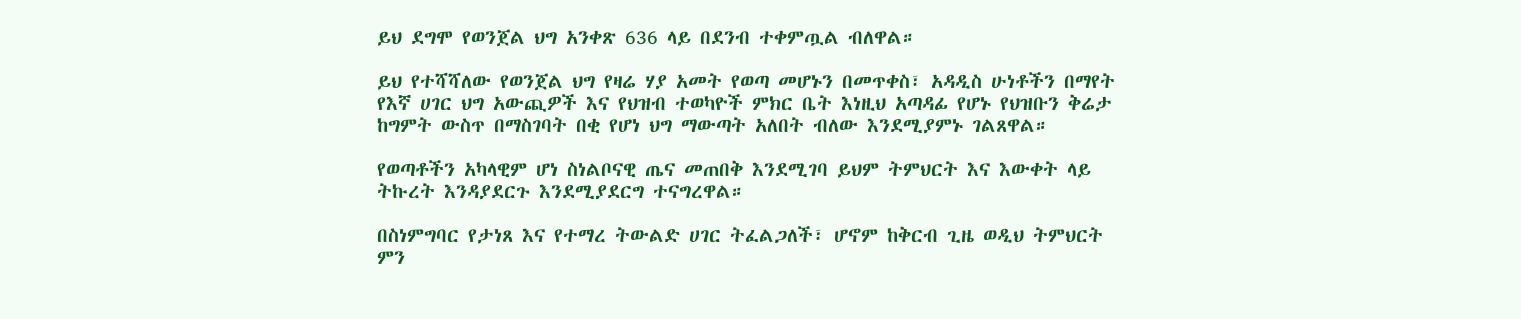ይህ ደግሞ የወንጀል ህግ አንቀጽ 636 ላይ በደንብ ተቀምጧል ብለዋል።

ይህ የተሻሻለው የወንጀል ህግ የዛሬ ሃያ አመት የወጣ መሆኑን በመጥቀስ፣ አዳዲስ ሁነቶችን በማየት የእኛ ሀገር ህግ አውጪዎች እና የህዝብ ተወካዮች ምክር ቤት እነዚህ አጣዳፊ የሆኑ የህዝቡን ቅሬታ ከግምት ውስጥ በማስገባት በቂ የሆነ ህግ ማውጣት አለበት ብለው እንደሚያምኑ ገልጸዋል።

የወጣቶችን አካላዊም ሆነ ስነልቦናዊ ጤና መጠበቅ እንደሚገባ ይህም ትምህርት እና እውቀት ላይ ትኩረት እንዳያደርጉ እንደሚያደርግ ተናግረዋል።

በስነምግባር የታነጸ እና የተማረ ትውልድ ሀገር ትፈልጋለች፣ ሆኖም ከቅርብ ጊዜ ወዲህ ትምህርት ምን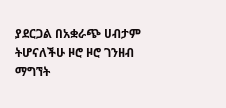ያደርጋል በአቋራጭ ሀብታም ትሆናለችሁ ዞሮ ዞሮ ገንዘብ ማግኘት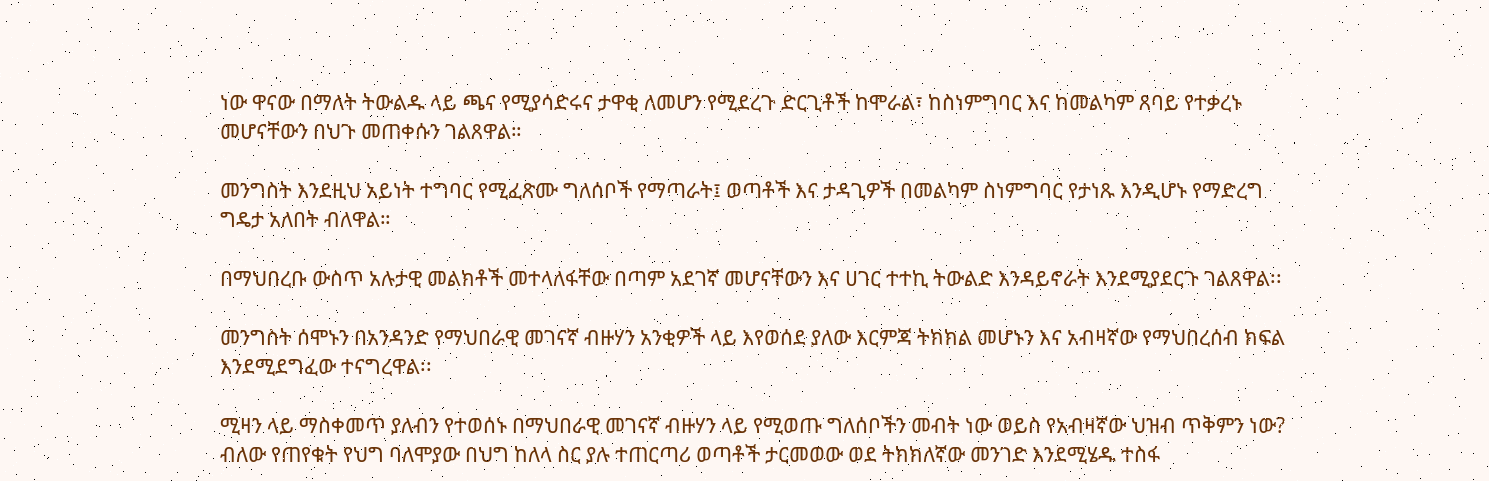ነው ዋናው በማለት ትውልዱ ላይ ጫና የሚያሳድሩና ታዋቂ ለመሆን የሚደረጉ ድርጊቶች ከሞራል፣ ከስነምግባር እና ከመልካም ጸባይ የተቃረኑ መሆናቸውን በህጉ መጠቀሱን ገልጸዋል።

መንግስት እንደዚህ አይነት ተግባር የሚፈጽሙ ግለሰቦች የማጣራት፤ ወጣቶች እና ታዳጊዎች በመልካም ስነምግባር የታነጹ እንዲሆኑ የማድረግ ግዴታ አለበት ብለዋል።

በማህበረቡ ውስጥ አሉታዊ መልክቶች መተላለፋቸው በጣም አደገኛ መሆናቸውን እና ሀገር ተተኪ ትውልድ እንዳይኖራት እንደሚያደርጉ ገልጸዋል፡፡

መንግስት ሰሞኑን በአንዳንድ የማህበራዊ መገናኛ ብዙሃን አንቂዎች ላይ እየወሰደ ያለው እርምጃ ትክክል መሆኑን እና አብዛኛው የማህበረሰብ ክፍል እንደሚደግፈው ተናግረዋል፡፡

ሚዛን ላይ ማስቀመጥ ያለብን የተወሰኑ በማህበራዊ መገናኛ ብዙሃን ላይ የሚወጡ ግለሰቦችን መብት ነው ወይስ የአብዛኛው ህዝብ ጥቅምን ነው? ብለው የጠየቁት የህግ ባለሞያው በህግ ከለላ ስር ያሉ ተጠርጣሪ ወጣቶች ታርመወው ወደ ትክክለኛው መንገድ እንደሚሄዱ ተስፋ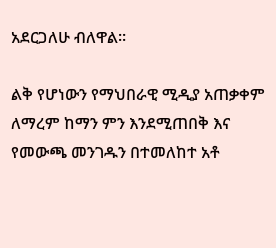አደርጋለሁ ብለዋል።

ልቅ የሆነውን የማህበራዊ ሚዲያ አጠቃቀም ለማረም ከማን ምን እንደሚጠበቅ እና የመውጫ መንገዱን በተመለከተ አቶ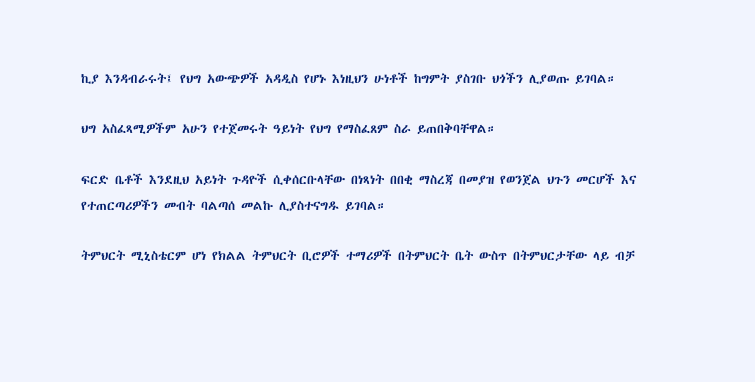ኪያ እንዳብራሩት፤ የህግ አውጭዎች አዳዲስ የሆኑ እነዚህን ሁነቶች ከግምት ያስገቡ ህጎችን ሊያወጡ ይገባል።

ህግ አስፈጻሚዎችም አሁን የተጀመሩት ዓይነት የህግ የማስፈጸም ስራ ይጠበቅባቸዋል።

ፍርድ ቤቶች እንደዚህ አይነት ጉዳዮች ሲቀሰርቡላቸው በነጻነት በበቂ ማስረጃ በመያዝ የወንጀል ህጉን መርሆች እና የተጠርጣሪዎችን መብት ባልጣሰ መልኩ ሊያስተናግዱ ይገባል።

ትምህርት ሚኒስቴርም ሆነ የክልል ትምህርት ቢሮዎች ተማሪዎች በትምህርት ቤት ውስጥ በትምህርታቸው ላይ ብቻ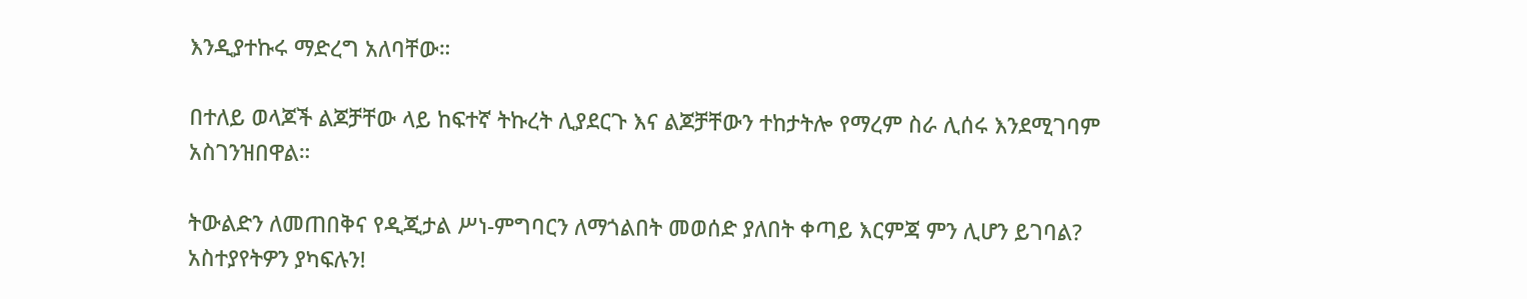እንዲያተኩሩ ማድረግ አለባቸው።

በተለይ ወላጆች ልጆቻቸው ላይ ከፍተኛ ትኩረት ሊያደርጉ እና ልጆቻቸውን ተከታትሎ የማረም ስራ ሊሰሩ እንደሚገባም አስገንዝበዋል።

ትውልድን ለመጠበቅና የዲጂታል ሥነ-ምግባርን ለማጎልበት መወሰድ ያለበት ቀጣይ እርምጃ ምን ሊሆን ይገባል? አስተያየትዎን ያካፍሉን!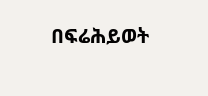በፍሬሕይወት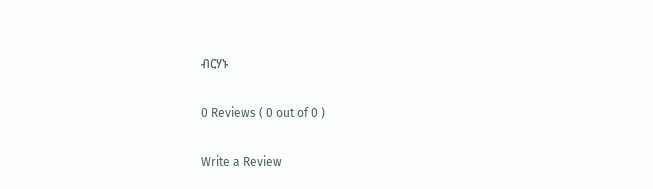ብርሃኑ

0 Reviews ( 0 out of 0 )

Write a Review